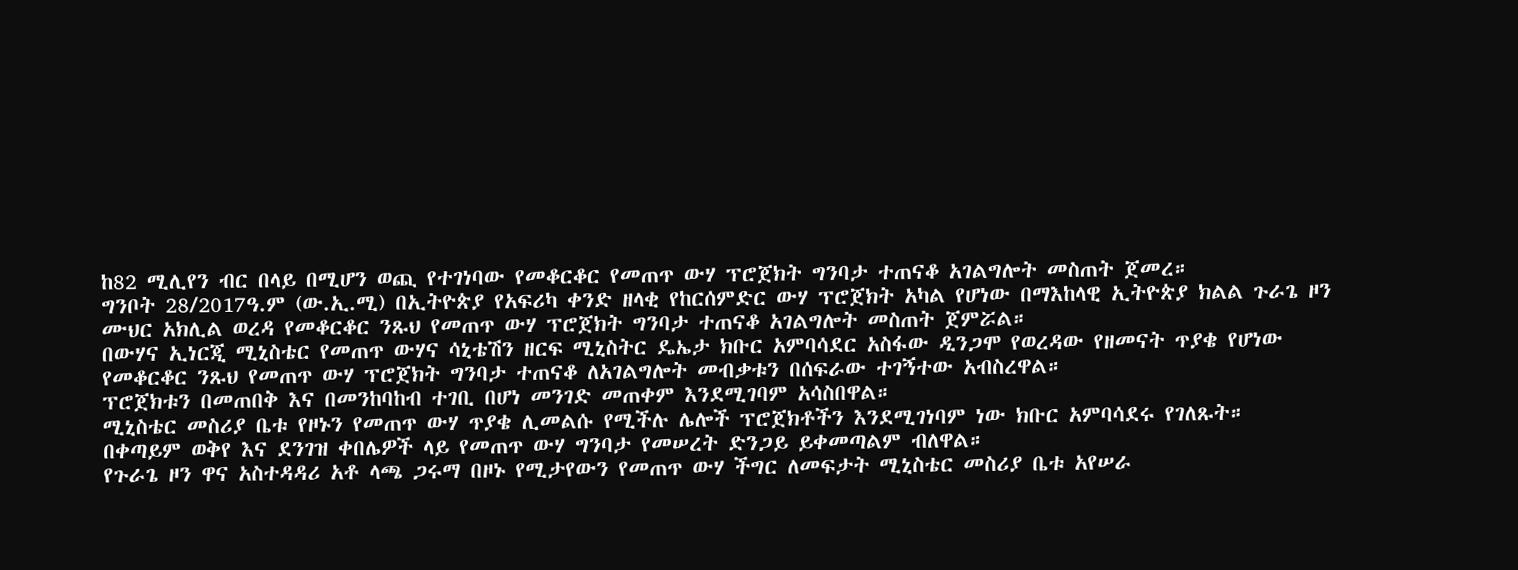ከ82 ሚሊየን ብር በላይ በሚሆን ወጪ የተገነባው የመቆርቆር የመጠጥ ውሃ ፕሮጀክት ግንባታ ተጠናቆ አገልግሎት መስጠት ጀመረ።
ግንቦት 28/2017ዓ.ም (ው.ኢ.ሚ) በኢትዮጵያ የአፍሪካ ቀንድ ዘላቂ የከርሰምድር ውሃ ፕሮጀክት አካል የሆነው በማእከላዊ ኢትዮጵያ ክልል ጉራጌ ዞን ሙህር አክሊል ወረዳ የመቆርቆር ንጹህ የመጠጥ ውሃ ፕሮጀክት ግንባታ ተጠናቆ አገልግሎት መስጠት ጀምሯል።
በውሃና ኢነርጂ ሚኒስቴር የመጠጥ ውሃና ሳኒቴሽን ዘርፍ ሚኒስትር ዴኤታ ክቡር አምባሳደር አስፋው ዲንጋሞ የወረዳው የዘመናት ጥያቄ የሆነው የመቆርቆር ንጹህ የመጠጥ ውሃ ፕሮጀክት ግንባታ ተጠናቆ ለአገልግሎት መብቃቱን በሰፍራው ተገኝተው አብስረዋል።
ፕሮጀክቱን በመጠበቅ እና በመንከባከብ ተገቢ በሆነ መንገድ መጠቀም እንደሚገባም አሳስበዋል።
ሚኒስቴር መስሪያ ቤቱ የዞኑን የመጠጥ ውሃ ጥያቄ ሊመልሱ የሚችሉ ሌሎች ፕሮጀክቶችን እንደሚገነባም ነው ክቡር አምባሳደሩ የገለጹት።
በቀጣይም ወቅየ እና ደንገዝ ቀበሌዎች ላይ የመጠጥ ውሃ ግንባታ የመሠረት ድንጋይ ይቀመጣልም ብለዋል።
የጉራጌ ዞን ዋና አስተዳዳሪ አቶ ላጫ ጋሩማ በዞኑ የሚታየውን የመጠጥ ውሃ ችግር ለመፍታት ሚኒስቴር መስሪያ ቤቱ አየሠራ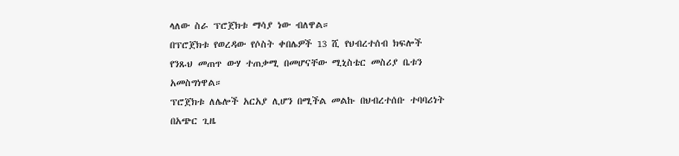ላለው ስራ ፕሮጀክቱ ማሳያ ነው ብለዋል።
በፕሮጀክቱ የወረዳው የሶስት ቀበሌዎች 13 ሺ የህብረተሰብ ክፍሎች የንጹህ መጠጥ ውሃ ተጠቃሚ በመሆናቸው ሚኒስቴር መስሪያ ቤቱን አመስግነዋል።
ፕሮጀክቱ ለሌሎች አርአያ ሊሆን በሚችል መልኩ በህብረተሰቡ ተባባሪነት በአጭር ጊዜ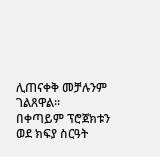ሊጠናቀቅ መቻሉንም ገልጸዋል።
በቀጣይም ፕሮጀክቱን ወደ ክፍያ ስርዓት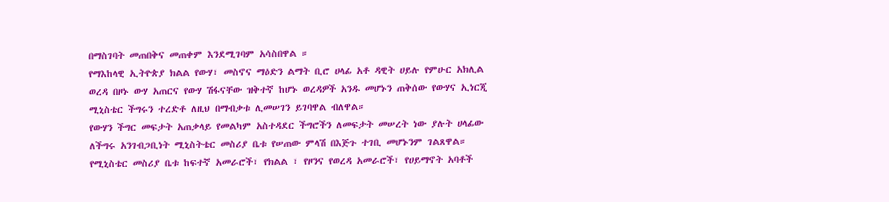በማስገባት መጠበቅና መጠቀም እንደሚገባም አሳስበዋል ።
የማእከላዊ ኢትዮጵያ ክልል የውሃ፣ መስኖና ማዕድን ልማት ቢሮ ሀላፊ አቶ ዳዊት ሀይሉ የምሁር አክሊል ወረዳ በዞኑ ውሃ አጠርና የውሃ ሽፋናቸው ዝቅተኛ ከሆኑ ወረዳዎች አንዱ መሆኑን ጠቅሰው የውሃና ኢነርጂ ሚኒስቴር ችግሩን ተረድቶ ለዚህ በማብቃቱ ሊመሠገን ይገባዋል ብለዋል።
የውሃን ችግር መፍታት አጠቃላይ የመልካም አስተዳደር ችግሮችን ለመፍታት መሠረት ነው ያሉት ሀላፊው ለችግሩ አንገብጋቢነት ሚኒስትቴር መስሪያ ቤቱ የሠጠው ምላሽ በእጅጉ ተገቢ መሆኑንም ገልጸዋል።
የሚኒስቴር መስሪያ ቤቱ ከፍተኛ አመራሮች፣ የክልል ፣ የዞንና የወረዳ አመራሮች፣ የሀይማኖት አባቶች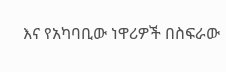እና የአካባቢው ነዋሪዎች በስፍራው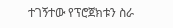ተገኝተው የፕሮጀክቱን ስራ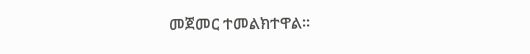መጀመር ተመልክተዋል።